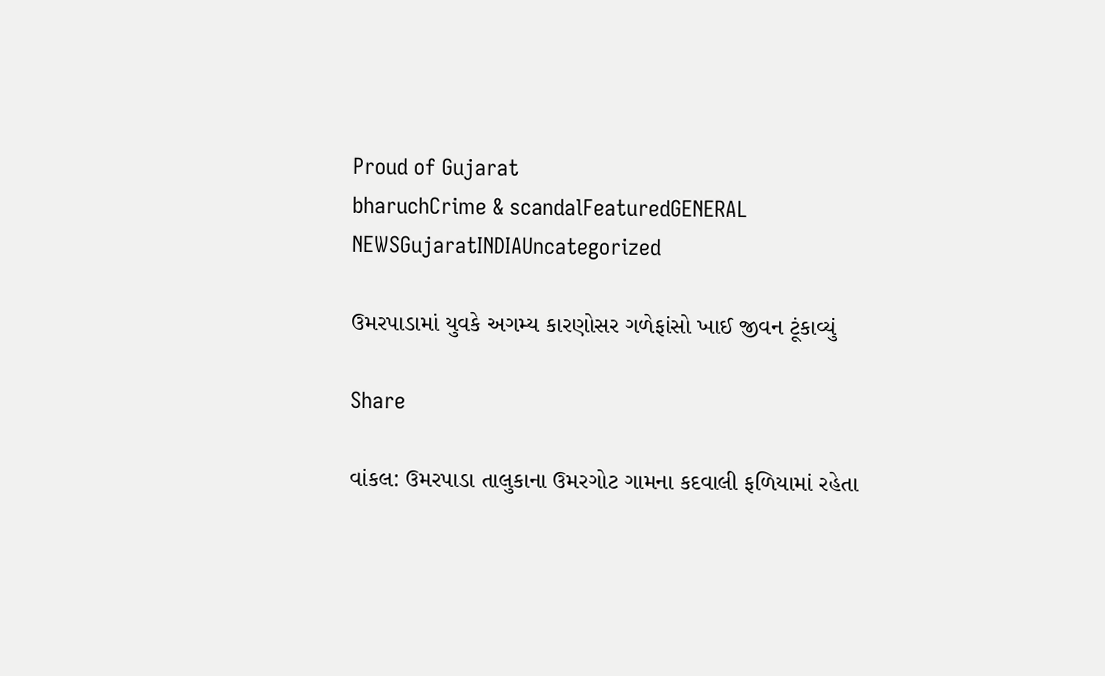Proud of Gujarat
bharuchCrime & scandalFeaturedGENERAL NEWSGujaratINDIAUncategorized

ઉમરપાડામાં યુવકે અગમ્ય કારણોસર ગળેફાંસો ખાઈ જીવન ટૂંકાવ્યું

Share

વાંકલ: ઉમરપાડા તાલુકાના ઉમરગોટ ગામના કદવાલી ફળિયામાં રહેતા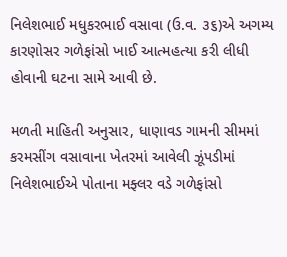નિલેશભાઈ મધુકરભાઈ વસાવા (ઉ.વ. ૩૬)એ અગમ્ય કારણોસર ગળેફાંસો ખાઈ આત્મહત્યા કરી લીધી હોવાની ઘટના સામે આવી છે.

મળતી માહિતી અનુસાર, ધાણાવડ ગામની સીમમાં કરમસીંગ વસાવાના ખેતરમાં આવેલી ઝૂંપડીમાં નિલેશભાઈએ પોતાના મફ્લર વડે ગળેફાંસો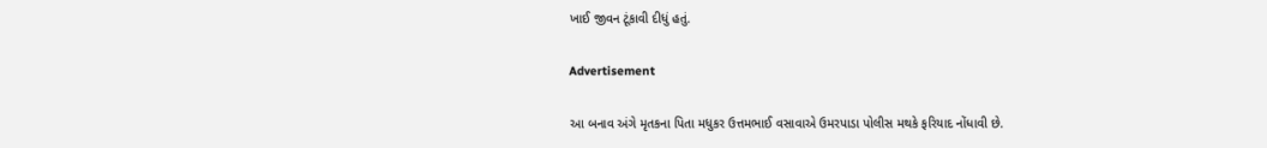ખાઈ જીવન ટૂંકાવી દીધું હતું.

Advertisement

આ બનાવ અંગે મૃતકના પિતા મધુકર ઉત્તમભાઈ વસાવાએ ઉમરપાડા પોલીસ મથકે ફરિયાદ નોંધાવી છે.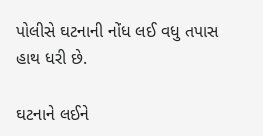પોલીસે ઘટનાની નોંધ લઈ વધુ તપાસ હાથ ધરી છે.

ઘટનાને લઈને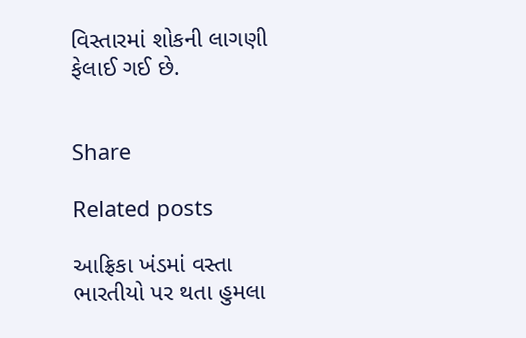વિસ્તારમાં શોકની લાગણી ફેલાઈ ગઈ છે.


Share

Related posts

આફ્રિકા ખંડમાં વસ્તા ભારતીયો પર થતા હુમલા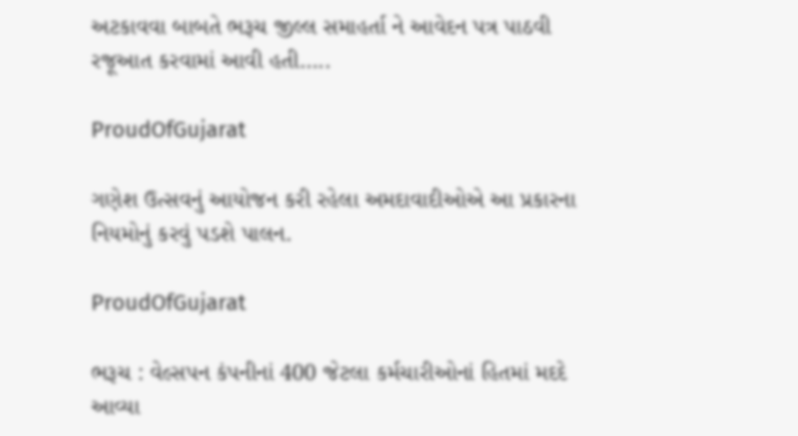અટકાવવા બાબતે ભરૂચ જીલ્લ સમાહર્તા ને આવેદન પત્ર પાઠવી રજૂઆત કરવામાં આવી હતી…..

ProudOfGujarat

ગણેશ ઉત્સવનું આયોજન કરી રહેલા અમદાવાદીઓએ આ પ્રકારના નિયમોનું કરવું પડશે પાલન.

ProudOfGujarat

ભરૂચ : વેલ્સપન કંપનીનાં 400 જેટલા કર્મચારીઓનાં હિતમાં મદદે આવ્યા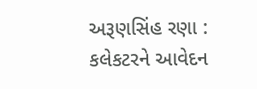અરૂણસિંહ રણા : કલેકટરને આવેદન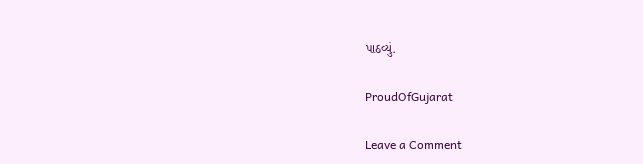પાઠવ્યું.

ProudOfGujarat

Leave a Comment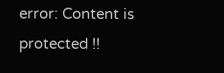error: Content is protected !!